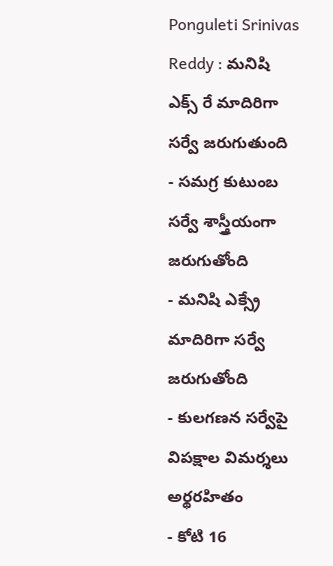Ponguleti Srinivas Reddy : మనిషి ఎక్స్ రే మాదిరిగా సర్వే జరుగుతుంది
- సమగ్ర కుటుంబ సర్వే శాస్త్రీయంగా జరుగుతోంది
- మనిషి ఎక్స్రే మాదిరిగా సర్వే జరుగుతోంది
- కులగణన సర్వేపై విపక్షాల విమర్శలు అర్థరహితం
- కోటి 16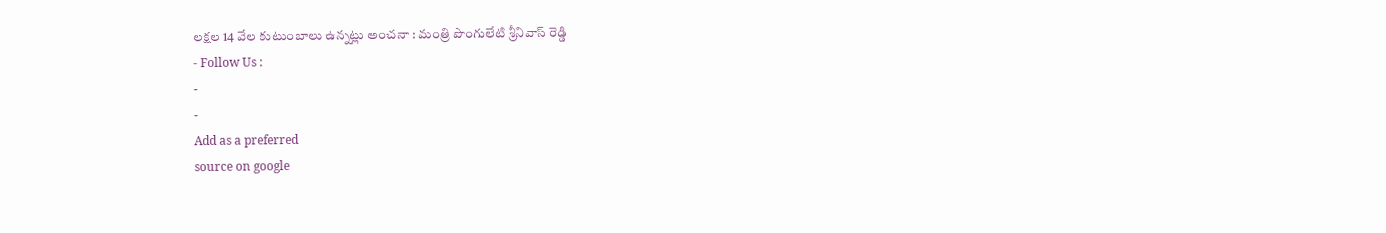లక్షల 14 వేల కుటుంబాలు ఉన్నట్లు అంచనా : మంత్రి పొంగులేటి శ్రీనివాస్ రెడ్డి
- Follow Us :
-
-
Add as a preferred
source on google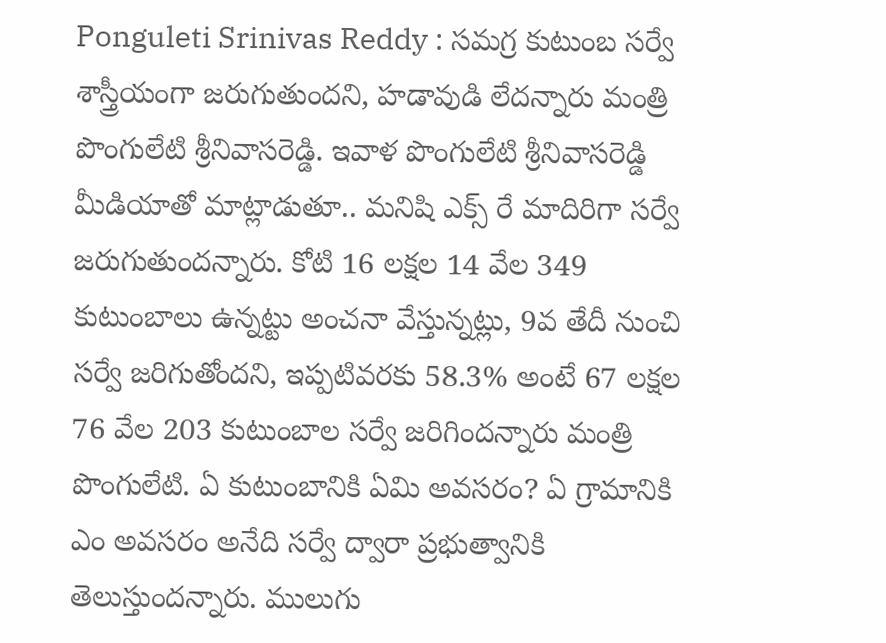Ponguleti Srinivas Reddy : సమగ్ర కుటుంబ సర్వే శాస్త్రీయంగా జరుగుతుందని, హడావుడి లేదన్నారు మంత్రి పొంగులేటి శ్రీనివాసరెడ్డి. ఇవాళ పొంగులేటి శ్రీనివాసరెడ్డి మీడియాతో మాట్లాడుతూ.. మనిషి ఎక్స్ రే మాదిరిగా సర్వే జరుగుతుందన్నారు. కోటి 16 లక్షల 14 వేల 349 కుటుంబాలు ఉన్నట్టు అంచనా వేస్తున్నట్లు, 9వ తేదీ నుంచి సర్వే జరిగుతోందని, ఇప్పటివరకు 58.3% అంటే 67 లక్షల 76 వేల 203 కుటుంబాల సర్వే జరిగిందన్నారు మంత్రి పొంగులేటి. ఏ కుటుంబానికి ఏమి అవసరం? ఏ గ్రామానికి ఎం అవసరం అనేది సర్వే ద్వారా ప్రభుత్వానికి తెలుస్తుందన్నారు. ములుగు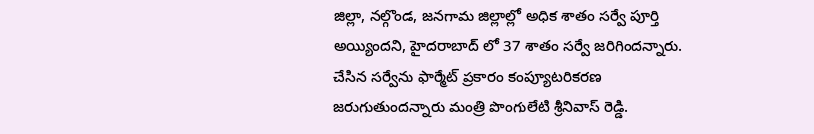జిల్లా, నల్గొండ, జనగామ జిల్లాల్లో అధిక శాతం సర్వే పూర్తి అయ్యిందని, హైదరాబాద్ లో 37 శాతం సర్వే జరిగిందన్నారు. చేసిన సర్వేను ఫార్మేట్ ప్రకారం కంప్యూటరికరణ జరుగుతుందన్నారు మంత్రి పొంగులేటి శ్రీనివాస్ రెడ్డి.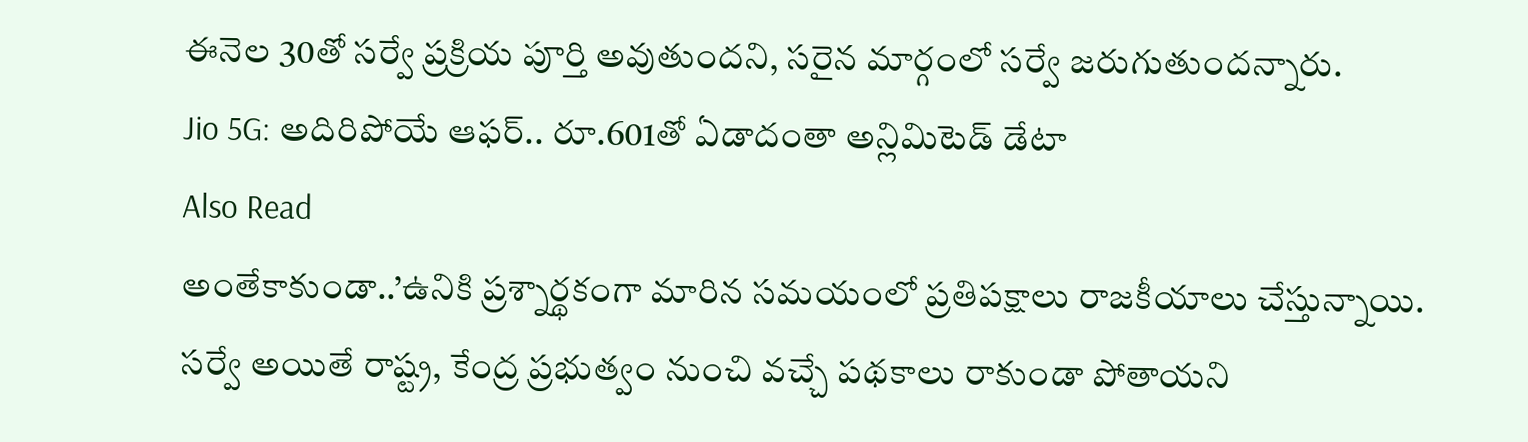ఈనెల 30తో సర్వే ప్రక్రియ పూర్తి అవుతుందని, సరైన మార్గంలో సర్వే జరుగుతుందన్నారు.
Jio 5G: అదిరిపోయే ఆఫర్.. రూ.601తో ఏడాదంతా అన్లిమిటెడ్ డేటా
Also Read
అంతేకాకుండా..’ఉనికి ప్రశ్నార్థకంగా మారిన సమయంలో ప్రతిపక్షాలు రాజకీయాలు చేస్తున్నాయి. సర్వే అయితే రాష్ట్ర, కేంద్ర ప్రభుత్వం నుంచి వచ్చే పథకాలు రాకుండా పోతాయని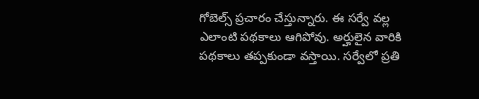గోబెల్స్ ప్రచారం చేస్తున్నారు. ఈ సర్వే వల్ల ఎలాంటి పథకాలు ఆగిపోవు. అర్హులైన వారికి పథకాలు తప్పకుండా వస్తాయి. సర్వేలో ప్రతి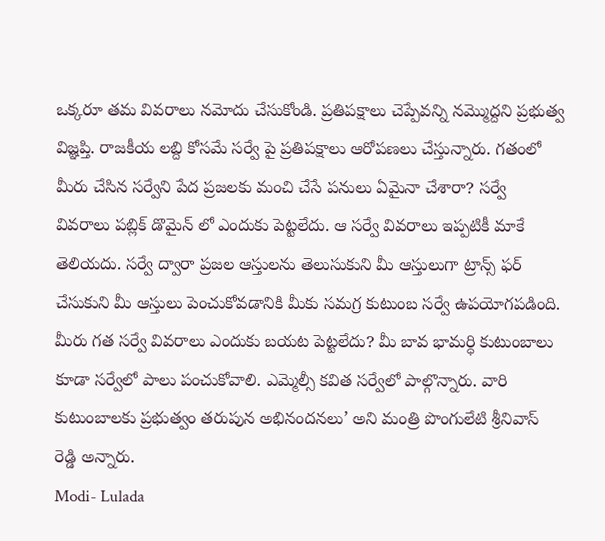ఒక్కరూ తమ వివరాలు నమోదు చేసుకోండి. ప్రతిపక్షాలు చెప్పేవన్ని నమ్మొద్దని ప్రభుత్వ విజ్ఞప్తి. రాజకీయ లబ్ది కోసమే సర్వే పై ప్రతిపక్షాలు ఆరోపణలు చేస్తున్నారు. గతంలో మీరు చేసిన సర్వేని పేద ప్రజలకు మంచి చేసే పనులు ఏమైనా చేశారా? సర్వే వివరాలు పబ్లిక్ డొమైన్ లో ఎందుకు పెట్టలేదు. ఆ సర్వే వివరాలు ఇప్పటికీ మాకే తెలియదు. సర్వే ద్వారా ప్రజల ఆస్తులను తెలుసుకుని మీ ఆస్తులుగా ట్రాన్స్ ఫర్ చేసుకుని మీ ఆస్తులు పెంచుకోవడానికి మీకు సమగ్ర కుటుంబ సర్వే ఉపయోగపడింది. మీరు గత సర్వే వివరాలు ఎందుకు బయట పెట్టలేదు? మీ బావ భామర్ధి కుటుంబాలు కూడా సర్వేలో పాలు పంచుకోవాలి. ఎమ్మెల్సీ కవిత సర్వేలో పాల్గొన్నారు. వారి కుటుంబాలకు ప్రభుత్వం తరుపున అభినందనలు’ అని మంత్రి పొంగులేటి శ్రీనివాస్ రెడ్డి అన్నారు.
Modi- Lulada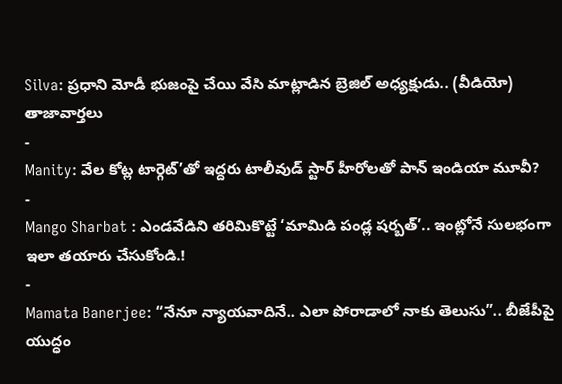Silva: ప్రధాని మోడీ భుజంపై చేయి వేసి మాట్లాడిన బ్రెజిల్ అధ్యక్షుడు.. (వీడియో)
తాజావార్తలు
-
Manity: వేల కోట్ల టార్గెట్’తో ఇద్దరు టాలీవుడ్ స్టార్ హీరోలతో పాన్ ఇండియా మూవీ?
-
Mango Sharbat : ఎండవేడిని తరిమికొట్టే ‘మామిడి పండ్ల షర్బత్’.. ఇంట్లోనే సులభంగా ఇలా తయారు చేసుకోండి.!
-
Mamata Banerjee: “నేనూ న్యాయవాదినే.. ఎలా పోరాడాలో నాకు తెలుసు”.. బీజేపీపై యుద్ధం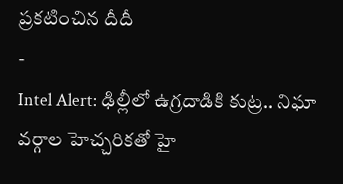ప్రకటించిన దీదీ
-
Intel Alert: ఢిల్లీలో ఉగ్రదాడికి కుట్ర.. నిఘా వర్గాల హెచ్చరికతో హై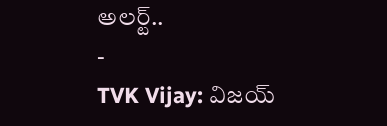అలర్ట్..
-
TVK Vijay: విజయ్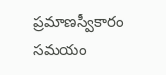ప్రమాణస్వీకారం సమయం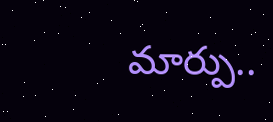మార్పు..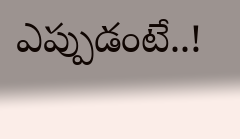ఎప్పుడంటే..!